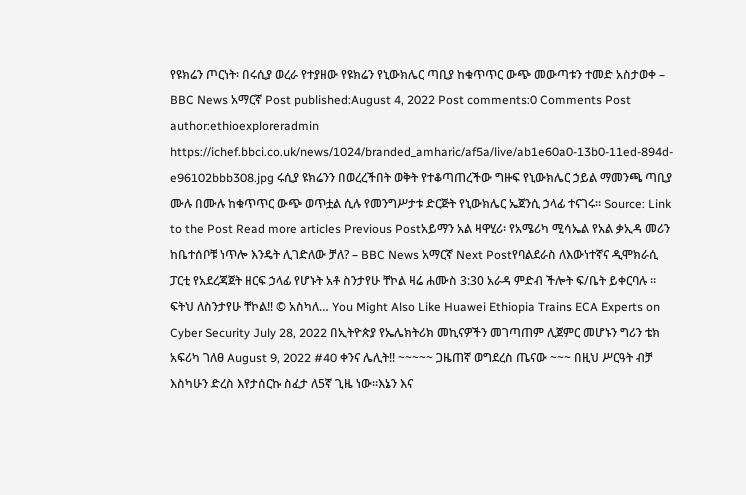የዩክሬን ጦርነት፡ በሩሲያ ወረራ የተያዘው የዩክሬን የኒውክሌር ጣቢያ ከቁጥጥር ውጭ መውጣቱን ተመድ አስታወቀ – BBC News አማርኛ Post published:August 4, 2022 Post comments:0 Comments Post author:ethioexploreradmin https://ichef.bbci.co.uk/news/1024/branded_amharic/af5a/live/ab1e60a0-13b0-11ed-894d-e96102bbb308.jpg ሩሲያ ዩክሬንን በወረረችበት ወቅት የተቆጣጠረችው ግዙፍ የኒውክሌር ኃይል ማመንጫ ጣቢያ ሙሉ በሙሉ ከቁጥጥር ውጭ ወጥቷል ሲሉ የመንግሥታቱ ድርጅት የኒውክሌር ኤጀንሲ ኃላፊ ተናገሩ። Source: Link to the Post Read more articles Previous Postአይማን አል ዛዋሂሪ፡ የአሜሪካ ሚሳኤል የአል ቃኢዳ መሪን ከቤተሰቦቹ ነጥሎ እንዴት ሊገድለው ቻለ? – BBC News አማርኛ Next Postየባልደራስ ለእውነተኛና ዲሞክራሲ ፓርቲ የአደረጃጀት ዘርፍ ኃላፊ የሆኑት አቶ ስንታየሁ ቸኮል ዛሬ ሐሙስ 3:30 አራዳ ምድብ ችሎት ፍ/ቤት ይቀርባሉ ። ፍትህ ለስንታየሁ ቸኮል‼ © አስካለ… You Might Also Like Huawei Ethiopia Trains ECA Experts on Cyber Security July 28, 2022 በኢትዮጵያ የኤሌክትሪክ መኪናዎችን መገጣጠም ሊጀምር መሆኑን ግሪን ቴክ አፍሪካ ገለፀ August 9, 2022 #40 ቀንና ሌሊት!! ~~~~~ ጋዜጠኛ ወግደረስ ጤናው ~~~ በዚህ ሥርዓት ብቻ እስካሁን ድረስ እየታሰርኩ ስፈታ ለ5ኛ ጊዜ ነው።እኔን እና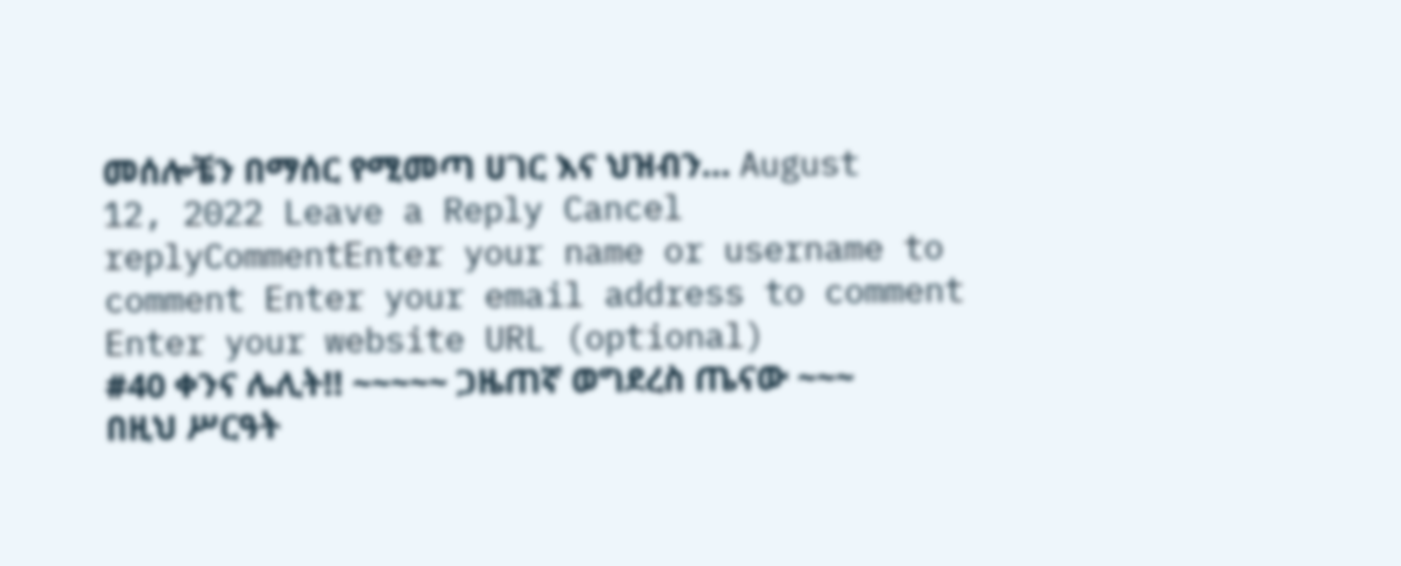መሰሎቼን በማሰር የሚመጣ ሀገር እና ህዝብን… August 12, 2022 Leave a Reply Cancel replyCommentEnter your name or username to comment Enter your email address to comment Enter your website URL (optional)
#40 ቀንና ሌሊት!! ~~~~~ ጋዜጠኛ ወግደረስ ጤናው ~~~ በዚህ ሥርዓት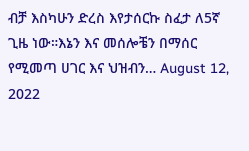ብቻ እስካሁን ድረስ እየታሰርኩ ስፈታ ለ5ኛ ጊዜ ነው።እኔን እና መሰሎቼን በማሰር የሚመጣ ሀገር እና ህዝብን… August 12, 2022